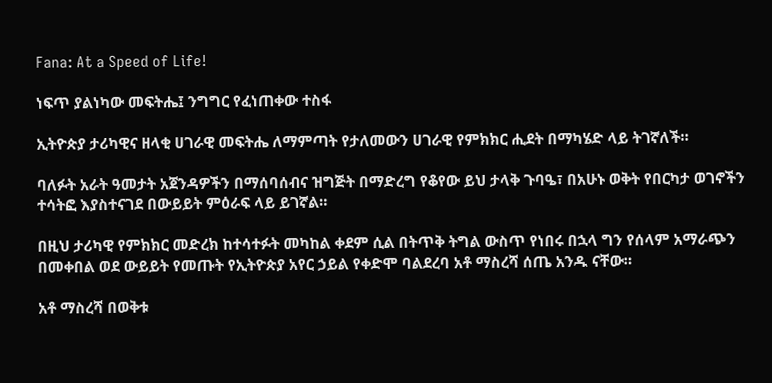Fana: At a Speed of Life!

ነፍጥ ያልነካው መፍትሔ፤ ንግግር የፈነጠቀው ተስፋ

ኢትዮጵያ ታሪካዊና ዘላቂ ሀገራዊ መፍትሔ ለማምጣት የታለመውን ሀገራዊ የምክክር ሒደት በማካሄድ ላይ ትገኛለች።

ባለፉት አራት ዓመታት አጀንዳዎችን በማሰባሰብና ዝግጅት በማድረግ የቆየው ይህ ታላቅ ጉባዔ፣ በአሁኑ ወቅት የበርካታ ወገኖችን ተሳትፎ እያስተናገደ በውይይት ምዕራፍ ላይ ይገኛል።

በዚህ ታሪካዊ የምክክር መድረክ ከተሳተፉት መካከል ቀደም ሲል በትጥቅ ትግል ውስጥ የነበሩ በኋላ ግን የሰላም አማራጭን በመቀበል ወደ ውይይት የመጡት የኢትዮጵያ አየር ኃይል የቀድሞ ባልደረባ አቶ ማስረሻ ሰጤ አንዱ ናቸው።

አቶ ማስረሻ በወቅቱ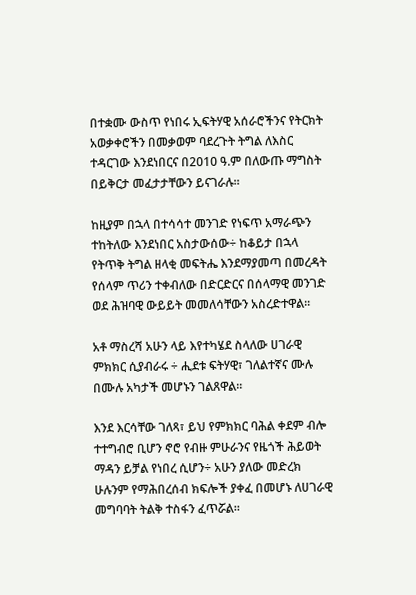በተቋሙ ውስጥ የነበሩ ኢፍትሃዊ አሰራሮችንና የትርክት አወቃቀሮችን በመቃወም ባደረጉት ትግል ለእስር ተዳርገው እንደነበርና በ2010 ዓ.ም በለውጡ ማግስት በይቅርታ መፈታታቸውን ይናገራሉ።

ከዚያም በኋላ በተሳሳተ መንገድ የነፍጥ አማራጭን ተከትለው እንደነበር አስታውሰው÷ ከቆይታ በኋላ የትጥቅ ትግል ዘላቂ መፍትሔ እንደማያመጣ በመረዳት የሰላም ጥሪን ተቀብለው በድርድርና በሰላማዊ መንገድ ወደ ሕዝባዊ ውይይት መመለሳቸውን አስረድተዋል፡፡

አቶ ማስረሻ አሁን ላይ እየተካሄደ ስላለው ሀገራዊ ምክክር ሲያብራሩ ÷ ሒደቱ ፍትሃዊ፣ ገለልተኛና ሙሉ በሙሉ አካታች መሆኑን ገልጸዋል።

እንደ እርሳቸው ገለጻ፣ ይህ የምክክር ባሕል ቀደም ብሎ ተተግብሮ ቢሆን ኖሮ የብዙ ምሁራንና የዜጎች ሕይወት ማዳን ይቻል የነበረ ሲሆን÷ አሁን ያለው መድረክ ሁሉንም የማሕበረሰብ ክፍሎች ያቀፈ በመሆኑ ለሀገራዊ መግባባት ትልቅ ተስፋን ፈጥሯል።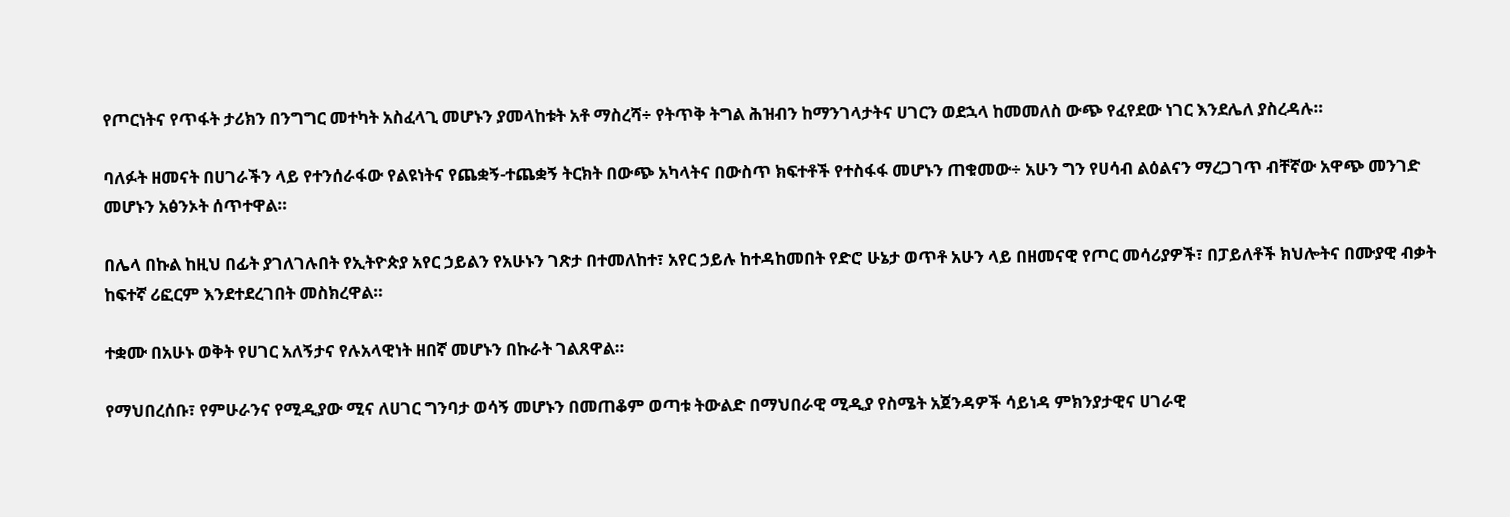የጦርነትና የጥፋት ታሪክን በንግግር መተካት አስፈላጊ መሆኑን ያመላከቱት አቶ ማስረሻ÷ የትጥቅ ትግል ሕዝብን ከማንገላታትና ሀገርን ወደኋላ ከመመለስ ውጭ የፈየደው ነገር እንደሌለ ያስረዳሉ።

ባለፉት ዘመናት በሀገራችን ላይ የተንሰራፋው የልዩነትና የጨቋኝ-ተጨቋኝ ትርክት በውጭ አካላትና በውስጥ ክፍተቶች የተስፋፋ መሆኑን ጠቁመው÷ አሁን ግን የሀሳብ ልዕልናን ማረጋገጥ ብቸኛው አዋጭ መንገድ መሆኑን አፅንኦት ሰጥተዋል።

በሌላ በኩል ከዚህ በፊት ያገለገሉበት የኢትዮጵያ አየር ኃይልን የአሁኑን ገጽታ በተመለከተ፣ አየር ኃይሉ ከተዳከመበት የድሮ ሁኔታ ወጥቶ አሁን ላይ በዘመናዊ የጦር መሳሪያዎች፣ በፓይለቶች ክህሎትና በሙያዊ ብቃት ከፍተኛ ሪፎርም እንደተደረገበት መስክረዋል።

ተቋሙ በአሁኑ ወቅት የሀገር አለኝታና የሉአላዊነት ዘበኛ መሆኑን በኩራት ገልጸዋል።

የማህበረሰቡ፣ የምሁራንና የሚዲያው ሚና ለሀገር ግንባታ ወሳኝ መሆኑን በመጠቆም ወጣቱ ትውልድ በማህበራዊ ሚዲያ የስሜት አጀንዳዎች ሳይነዳ ምክንያታዊና ሀገራዊ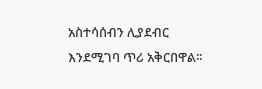አስተሳሰብን ሊያደብር እንደሚገባ ጥሪ አቅርበዋል፡፡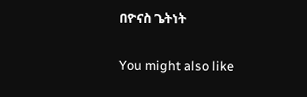በዮናስ ጌትነት

You might also like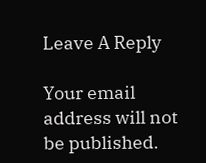Leave A Reply

Your email address will not be published.